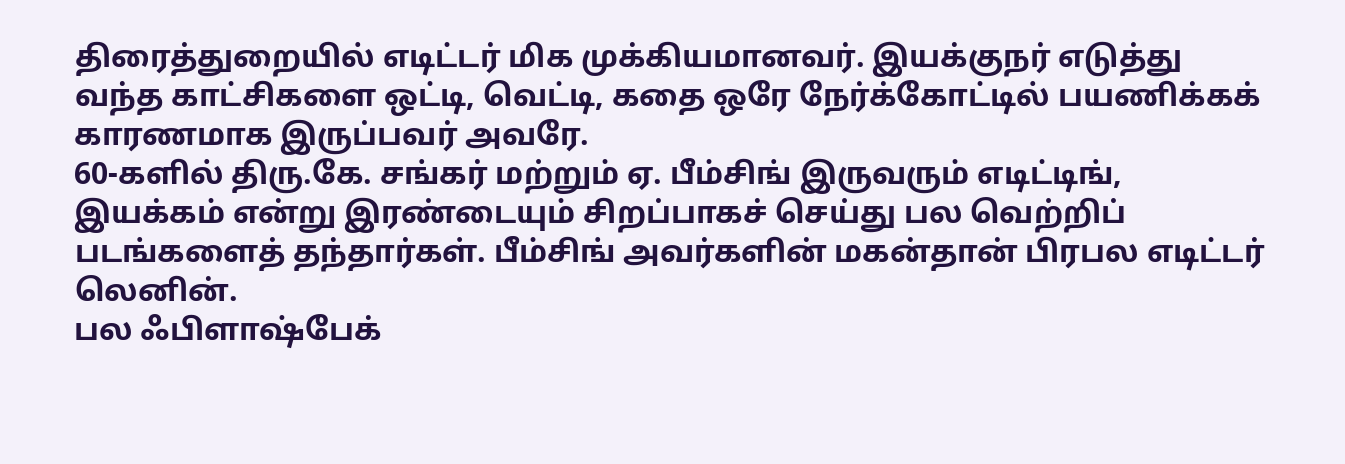திரைத்துறையில் எடிட்டர் மிக முக்கியமானவர். இயக்குநர் எடுத்து வந்த காட்சிகளை ஒட்டி, வெட்டி, கதை ஒரே நேர்க்கோட்டில் பயணிக்கக் காரணமாக இருப்பவர் அவரே.
60-களில் திரு.கே. சங்கர் மற்றும் ஏ. பீம்சிங் இருவரும் எடிட்டிங், இயக்கம் என்று இரண்டையும் சிறப்பாகச் செய்து பல வெற்றிப் படங்களைத் தந்தார்கள். பீம்சிங் அவர்களின் மகன்தான் பிரபல எடிட்டர் லெனின்.
பல ஃபிளாஷ்பேக்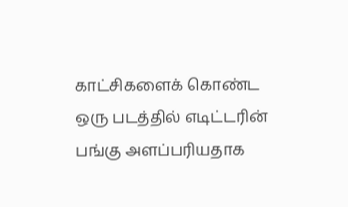காட்சிகளைக் கொண்ட ஒரு படத்தில் எடிட்டரின் பங்கு அளப்பரியதாக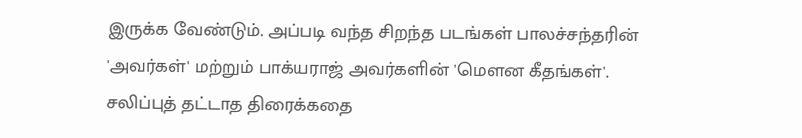இருக்க வேண்டும். அப்படி வந்த சிறந்த படங்கள் பாலச்சந்தரின் 'அவர்கள்' மற்றும் பாக்யராஜ் அவர்களின் 'மௌன கீதங்கள்'. சலிப்புத் தட்டாத திரைக்கதை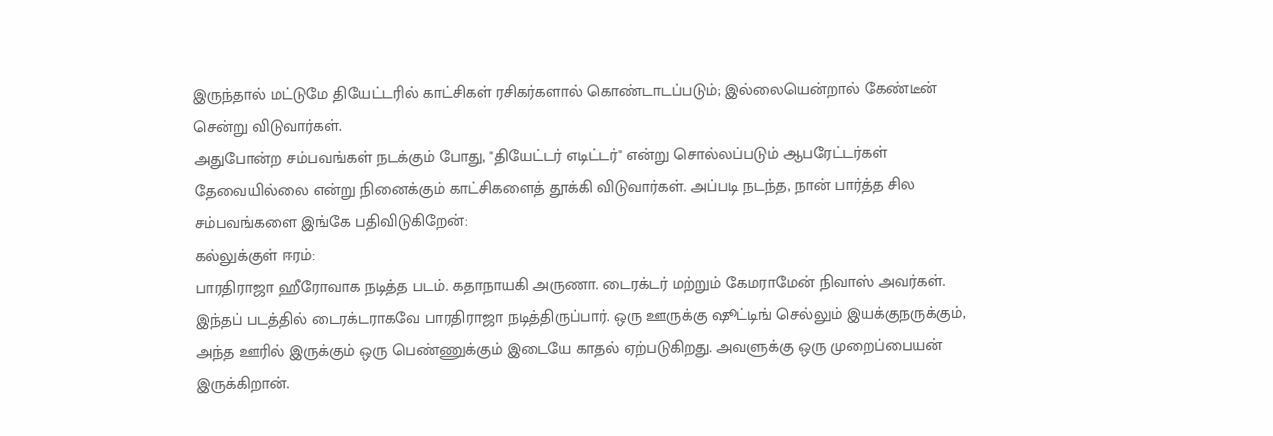இருந்தால் மட்டுமே தியேட்டரில் காட்சிகள் ரசிகர்களால் கொண்டாடப்படும்; இல்லையென்றால் கேண்டீன் சென்று விடுவார்கள்.
அதுபோன்ற சம்பவங்கள் நடக்கும் போது, "தியேட்டர் எடிட்டர்" என்று சொல்லப்படும் ஆபரேட்டர்கள் தேவையில்லை என்று நினைக்கும் காட்சிகளைத் தூக்கி விடுவார்கள். அப்படி நடந்த, நான் பார்த்த சில சம்பவங்களை இங்கே பதிவிடுகிறேன்:
கல்லுக்குள் ஈரம்:
பாரதிராஜா ஹீரோவாக நடித்த படம். கதாநாயகி அருணா. டைரக்டர் மற்றும் கேமராமேன் நிவாஸ் அவர்கள். இந்தப் படத்தில் டைரக்டராகவே பாரதிராஜா நடித்திருப்பார். ஒரு ஊருக்கு ஷூட்டிங் செல்லும் இயக்குநருக்கும், அந்த ஊரில் இருக்கும் ஒரு பெண்ணுக்கும் இடையே காதல் ஏற்படுகிறது. அவளுக்கு ஒரு முறைப்பையன் இருக்கிறான்.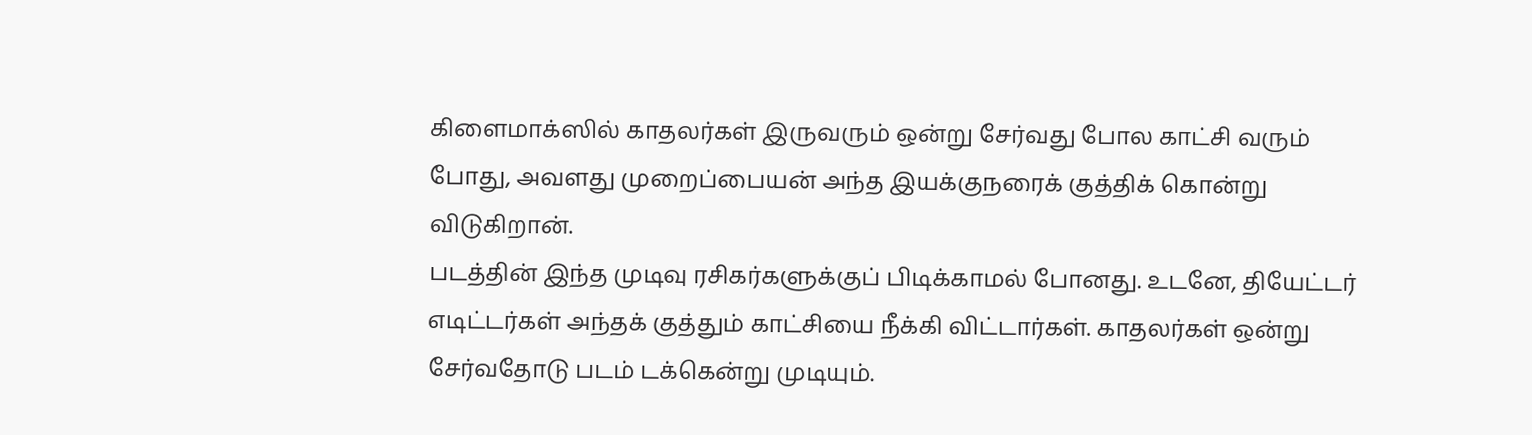கிளைமாக்ஸில் காதலர்கள் இருவரும் ஒன்று சேர்வது போல காட்சி வரும் போது, அவளது முறைப்பையன் அந்த இயக்குநரைக் குத்திக் கொன்று விடுகிறான்.
படத்தின் இந்த முடிவு ரசிகர்களுக்குப் பிடிக்காமல் போனது. உடனே, தியேட்டர் எடிட்டர்கள் அந்தக் குத்தும் காட்சியை நீக்கி விட்டார்கள். காதலர்கள் ஒன்று சேர்வதோடு படம் டக்கென்று முடியும்.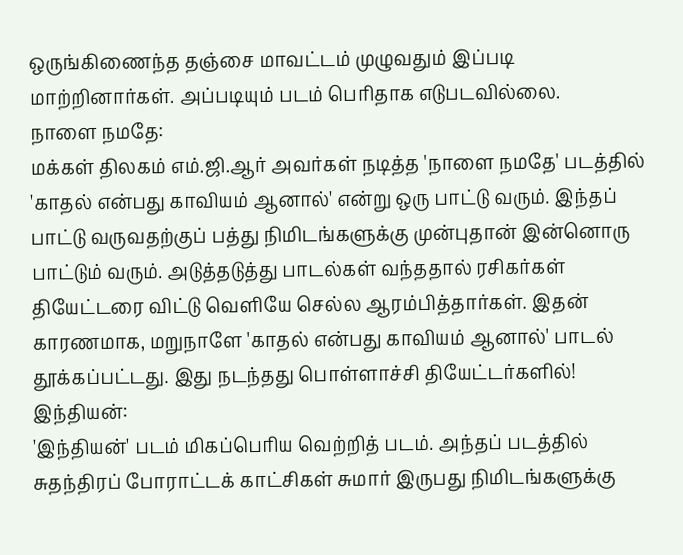ஒருங்கிணைந்த தஞ்சை மாவட்டம் முழுவதும் இப்படி மாற்றினார்கள். அப்படியும் படம் பெரிதாக எடுபடவில்லை.
நாளை நமதே:
மக்கள் திலகம் எம்.ஜி.ஆர் அவர்கள் நடித்த 'நாளை நமதே' படத்தில் 'காதல் என்பது காவியம் ஆனால்' என்று ஒரு பாட்டு வரும். இந்தப் பாட்டு வருவதற்குப் பத்து நிமிடங்களுக்கு முன்புதான் இன்னொரு பாட்டும் வரும். அடுத்தடுத்து பாடல்கள் வந்ததால் ரசிகர்கள் தியேட்டரை விட்டு வெளியே செல்ல ஆரம்பித்தார்கள். இதன் காரணமாக, மறுநாளே 'காதல் என்பது காவியம் ஆனால்' பாடல் தூக்கப்பட்டது. இது நடந்தது பொள்ளாச்சி தியேட்டர்களில்!
இந்தியன்:
'இந்தியன்' படம் மிகப்பெரிய வெற்றித் படம். அந்தப் படத்தில் சுதந்திரப் போராட்டக் காட்சிகள் சுமார் இருபது நிமிடங்களுக்கு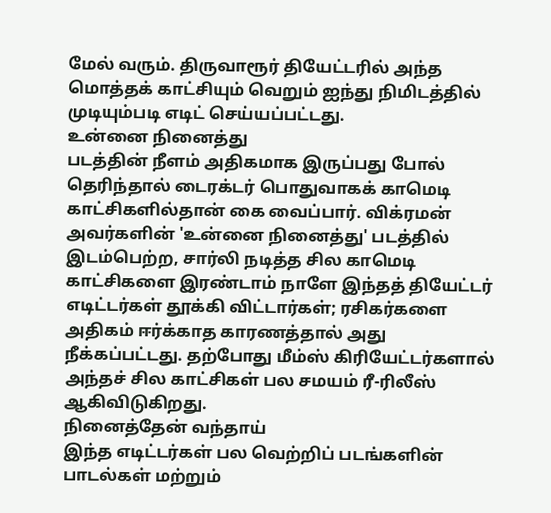மேல் வரும். திருவாரூர் தியேட்டரில் அந்த மொத்தக் காட்சியும் வெறும் ஐந்து நிமிடத்தில் முடியும்படி எடிட் செய்யப்பட்டது.
உன்னை நினைத்து
படத்தின் நீளம் அதிகமாக இருப்பது போல் தெரிந்தால் டைரக்டர் பொதுவாகக் காமெடி காட்சிகளில்தான் கை வைப்பார். விக்ரமன் அவர்களின் 'உன்னை நினைத்து' படத்தில் இடம்பெற்ற, சார்லி நடித்த சில காமெடி காட்சிகளை இரண்டாம் நாளே இந்தத் தியேட்டர் எடிட்டர்கள் தூக்கி விட்டார்கள்; ரசிகர்களை அதிகம் ஈர்க்காத காரணத்தால் அது நீக்கப்பட்டது. தற்போது மீம்ஸ் கிரியேட்டர்களால் அந்தச் சில காட்சிகள் பல சமயம் ரீ-ரிலீஸ் ஆகிவிடுகிறது.
நினைத்தேன் வந்தாய்
இந்த எடிட்டர்கள் பல வெற்றிப் படங்களின் பாடல்கள் மற்றும்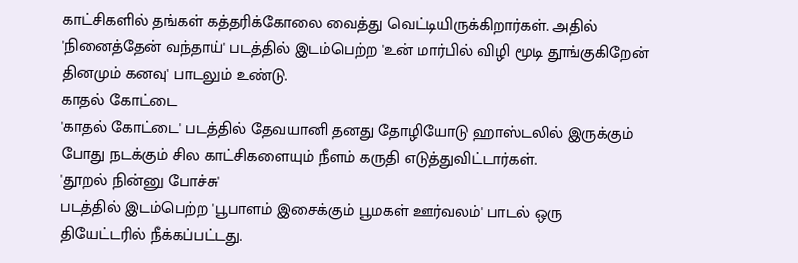காட்சிகளில் தங்கள் கத்தரிக்கோலை வைத்து வெட்டியிருக்கிறார்கள். அதில் 'நினைத்தேன் வந்தாய்' படத்தில் இடம்பெற்ற 'உன் மார்பில் விழி மூடி தூங்குகிறேன் தினமும் கனவு' பாடலும் உண்டு.
காதல் கோட்டை
'காதல் கோட்டை' படத்தில் தேவயானி தனது தோழியோடு ஹாஸ்டலில் இருக்கும் போது நடக்கும் சில காட்சிகளையும் நீளம் கருதி எடுத்துவிட்டார்கள்.
'தூறல் நின்னு போச்சு'
படத்தில் இடம்பெற்ற 'பூபாளம் இசைக்கும் பூமகள் ஊர்வலம்' பாடல் ஒரு தியேட்டரில் நீக்கப்பட்டது.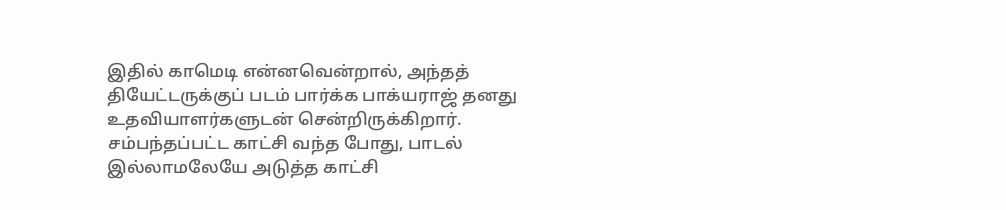இதில் காமெடி என்னவென்றால், அந்தத் தியேட்டருக்குப் படம் பார்க்க பாக்யராஜ் தனது உதவியாளர்களுடன் சென்றிருக்கிறார்.
சம்பந்தப்பட்ட காட்சி வந்த போது, பாடல் இல்லாமலேயே அடுத்த காட்சி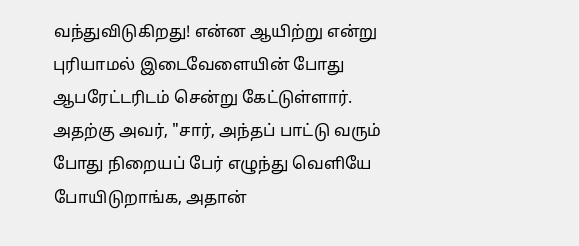வந்துவிடுகிறது! என்ன ஆயிற்று என்று புரியாமல் இடைவேளையின் போது ஆபரேட்டரிடம் சென்று கேட்டுள்ளார். அதற்கு அவர், "சார், அந்தப் பாட்டு வரும் போது நிறையப் பேர் எழுந்து வெளியே போயிடுறாங்க, அதான்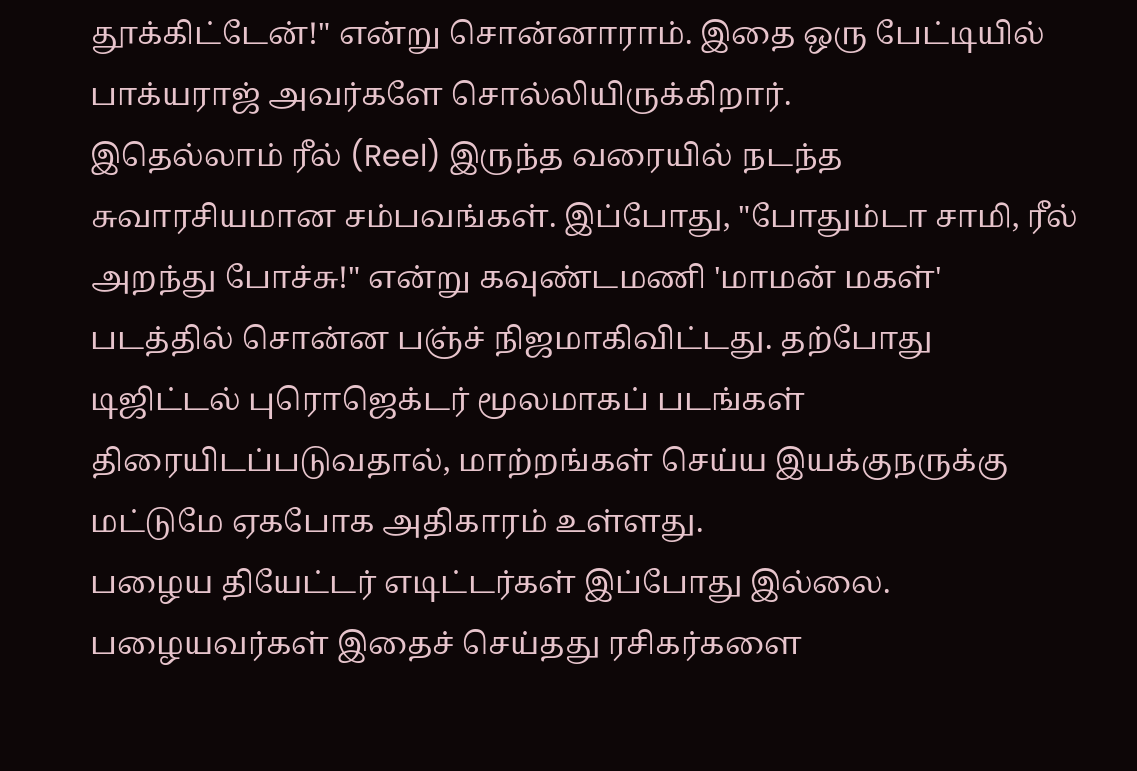தூக்கிட்டேன்!" என்று சொன்னாராம். இதை ஒரு பேட்டியில் பாக்யராஜ் அவர்களே சொல்லியிருக்கிறார்.
இதெல்லாம் ரீல் (Reel) இருந்த வரையில் நடந்த சுவாரசியமான சம்பவங்கள். இப்போது, "போதும்டா சாமி, ரீல் அறந்து போச்சு!" என்று கவுண்டமணி 'மாமன் மகள்' படத்தில் சொன்ன பஞ்ச் நிஜமாகிவிட்டது. தற்போது டிஜிட்டல் புரொஜெக்டர் மூலமாகப் படங்கள் திரையிடப்படுவதால், மாற்றங்கள் செய்ய இயக்குநருக்கு மட்டுமே ஏகபோக அதிகாரம் உள்ளது.
பழைய தியேட்டர் எடிட்டர்கள் இப்போது இல்லை. பழையவர்கள் இதைச் செய்தது ரசிகர்களை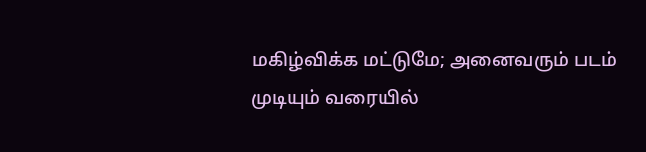மகிழ்விக்க மட்டுமே; அனைவரும் படம் முடியும் வரையில்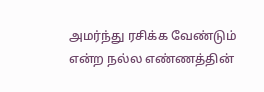அமர்ந்து ரசிக்க வேண்டும் என்ற நல்ல எண்ணத்தின்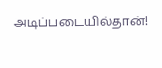அடிப்படையில்தான்!